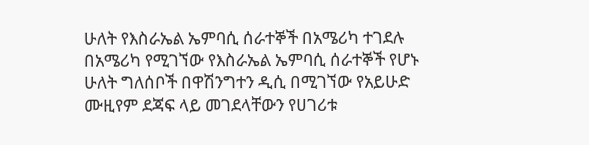ሁለት የእስራኤል ኤምባሲ ሰራተኞች በአሜሪካ ተገደሉ
በአሜሪካ የሚገኘው የእስራኤል ኤምባሲ ሰራተኞች የሆኑ ሁለት ግለሰቦች በዋሽንግተን ዲሲ በሚገኘው የአይሁድ ሙዚየም ደጃፍ ላይ መገደላቸውን የሀገሪቱ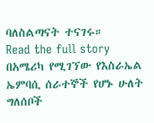ባለስልጣናት ተናገሩ።
Read the full story
በአሜሪካ የሚገኘው የእስራኤል ኤምባሲ ሰራተኞች የሆኑ ሁለት ግለሰቦች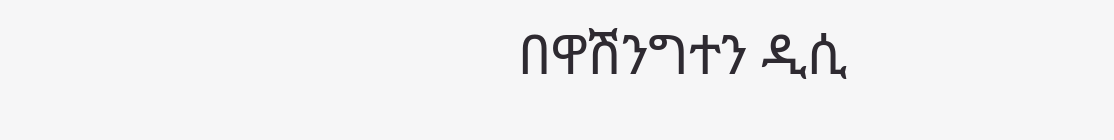በዋሽንግተን ዲሲ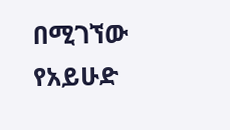በሚገኘው የአይሁድ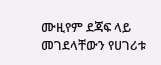ሙዚየም ደጃፍ ላይ መገደላቸውን የሀገሪቱ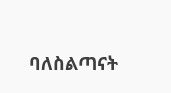ባለስልጣናት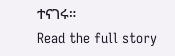ተናገሩ።
Read the full story